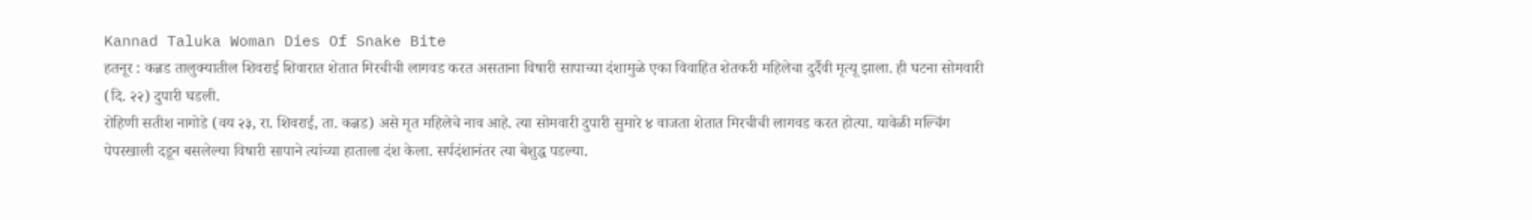Kannad Taluka Woman Dies Of Snake Bite
हतनूर : कन्नड तालुक्यातील शिवराई शिवारात शेतात मिरचीची लागवड करत असताना विषारी सापाच्या दंशामुळे एका विवाहित शेतकरी महिलेचा दुर्दैवी मृत्यू झाला. ही घटना सोमवारी (दि. २२) दुपारी घडली.
रोहिणी सतीश नागोडे (वय २३, रा. शिवराई, ता. कन्नड) असे मृत महिलेचे नाव आहे. त्या सोमवारी दुपारी सुमारे ४ वाजता शेतात मिरचीची लागवड करत होत्या. यावेळी मल्चिंग पेपरखाली दडून बसलेल्या विषारी सापाने त्यांच्या हाताला दंश केला. सर्पदंशानंतर त्या बेशुद्ध पडल्या.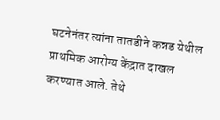घटनेनंतर त्यांना तातडीने कन्नड येथील प्राथमिक आरोग्य केंद्रात दाखल करण्यात आले. तेथे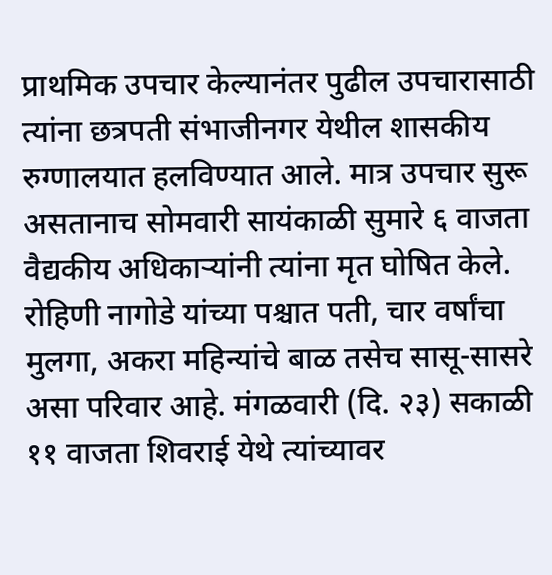प्राथमिक उपचार केल्यानंतर पुढील उपचारासाठी त्यांना छत्रपती संभाजीनगर येथील शासकीय रुग्णालयात हलविण्यात आले. मात्र उपचार सुरू असतानाच सोमवारी सायंकाळी सुमारे ६ वाजता वैद्यकीय अधिकाऱ्यांनी त्यांना मृत घोषित केले.
रोहिणी नागोडे यांच्या पश्चात पती, चार वर्षांचा मुलगा, अकरा महिन्यांचे बाळ तसेच सासू-सासरे असा परिवार आहे. मंगळवारी (दि. २३) सकाळी ११ वाजता शिवराई येथे त्यांच्यावर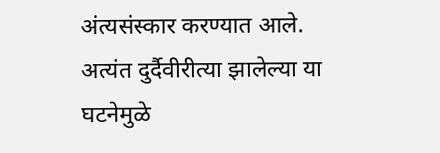अंत्यसंस्कार करण्यात आले.
अत्यंत दुर्दैवीरीत्या झालेल्या या घटनेमुळे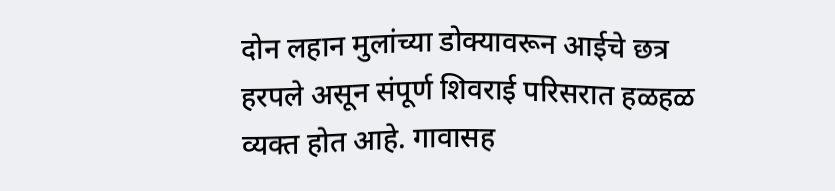दोन लहान मुलांच्या डोक्यावरून आईचे छत्र हरपले असून संपूर्ण शिवराई परिसरात हळहळ व्यक्त होत आहे. गावासह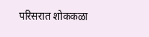परिसरात शोककळा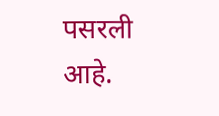पसरली आहे.